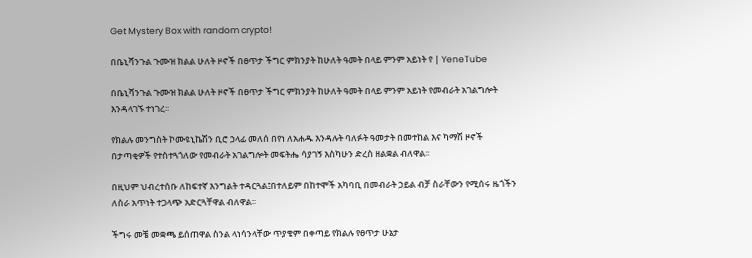Get Mystery Box with random crypto!

በቤኒሻንጉል ጉሙዝ ክልል ሁለት ዞኖች በፀጥታ ችግር ምክንያት ከሁለት ዓመት በላይ ምንም አይነት የ | YeneTube

በቤኒሻንጉል ጉሙዝ ክልል ሁለት ዞኖች በፀጥታ ችግር ምክንያት ከሁለት ዓመት በላይ ምንም አይነት የመብራት አገልግሎት እንዳላገኙ ተነገረ፡፡

የክልሉ መንግስት ኮሙዩኒኬሽን ቢሮ ኃላፊ መለሰ በየነ ለአሐዱ እንዳሉት ባለፉት ዓመታት በመተከል እና ካማሽ ዞኖች በታጣቂዎች የተስተጓጎለው የመብራት አገልግሎት መፍትሔ ሳያገኝ እስካሁን ድረስ ዘልቋል ብለዋል፡፡

በዚህም ህብረተሰቡ ለከፍተኛ እንግልት ተዳርጓል፤በተለይም በከተሞች አካባቢ በመብራት ኃይል ብቻ ስራቸውን የሚሰሩ ዜጎችን ለስራ አጥነት ተጋላጭ አድርጓቸዋል ብለዋል፡፡

ችግሩ መቼ መቋጫ ይሰጠዋል ስንል ላነሳንላቸው ጥያቄም በቀጣይ የክልሉ የፀጥታ ሁኔታ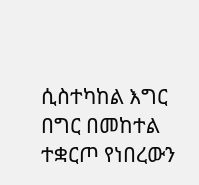ሲስተካከል እግር በግር በመከተል ተቋርጦ የነበረውን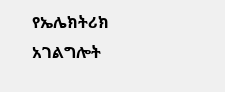የኤሌክትሪክ አገልግሎት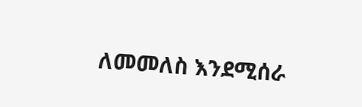ለመመለስ እንደሚሰራ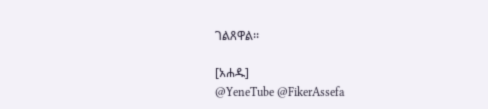ገልጸዋል፡፡

[አሐዱ]
@YeneTube @FikerAssefa